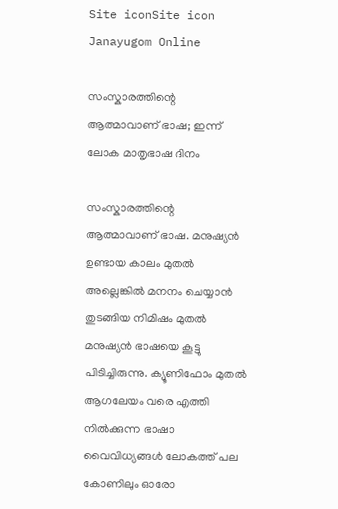Site iconSite icon Janayugom Online

സംസ്കാരത്തിന്റെ ആത്മാവാണ് ഭാഷ; ഇന്ന് ലോക മാതൃഭാഷ ദിനം

സംസ്കാരത്തിന്റെ ആത്മാവാണ് ഭാഷ. മനുഷ്യൻ ഉണ്ടായ കാലം മുതൽ അല്ലെങ്കിൽ മനനം ചെയ്യാൻ തുടങ്ങിയ നിമിഷം മുതൽ മനുഷ്യൻ ഭാഷയെ കൂട്ടു പിടിച്ചിരുന്നു. ക്യൂണിഫോം മുതൽ ആഗലേയം വരെ എത്തി നിൽക്കുന്ന ഭാഷാ വൈവിധ്യങ്ങൾ ലോകത്ത് പല കോണിലും ഓരോ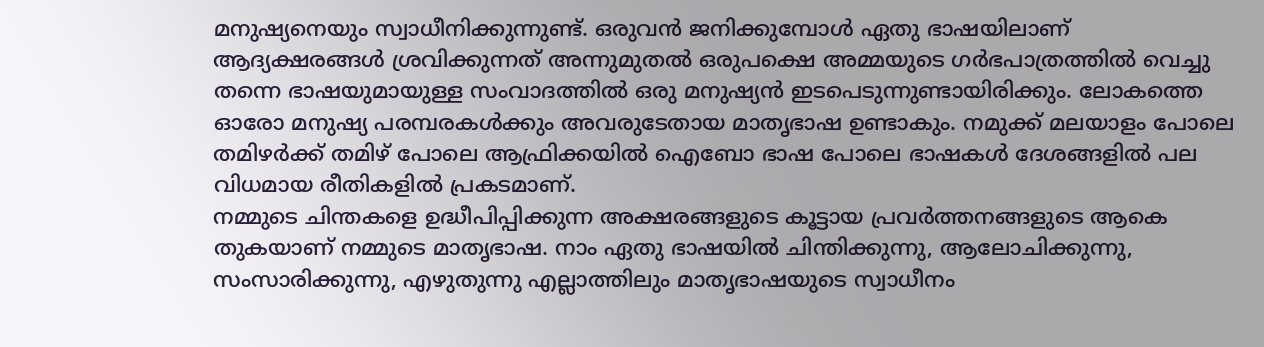മനുഷ്യനെയും സ്വാധീനിക്കുന്നുണ്ട്. ഒരുവൻ ജനിക്കുമ്പോൾ ഏതു ഭാഷയിലാണ് ആദ്യക്ഷരങ്ങൾ ശ്രവിക്കുന്നത് അന്നുമുതൽ ഒരുപക്ഷെ അമ്മയുടെ ഗർഭപാത്രത്തിൽ വെച്ചു തന്നെ ഭാഷയുമായുള്ള സംവാദത്തിൽ ഒരു മനുഷ്യൻ ഇടപെടുന്നുണ്ടായിരിക്കും. ലോകത്തെ ഓരോ മനുഷ്യ പരമ്പരകൾക്കും അവരുടേതായ മാതൃഭാഷ ഉണ്ടാകും. നമുക്ക് മലയാളം പോലെ തമിഴർക്ക് തമിഴ് പോലെ ആഫ്രിക്കയിൽ ഐബോ ഭാഷ പോലെ ഭാഷകൾ ദേശങ്ങളിൽ പല വിധമായ രീതികളിൽ പ്രകടമാണ്.
നമ്മുടെ ചിന്തകളെ ഉദ്ധീപിപ്പിക്കുന്ന അക്ഷരങ്ങളുടെ കൂട്ടായ പ്രവർത്തനങ്ങളുടെ ആകെ തുകയാണ് നമ്മുടെ മാതൃഭാഷ. നാം ഏതു ഭാഷയിൽ ചിന്തിക്കുന്നു, ആലോചിക്കുന്നു, സംസാരിക്കുന്നു, എഴുതുന്നു എല്ലാത്തിലും മാതൃഭാഷയുടെ സ്വാധീനം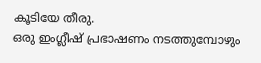കൂടിയേ തീരു.
ഒരു ഇംഗ്ലീഷ് പ്രഭാഷണം നടത്തുമ്പോഴും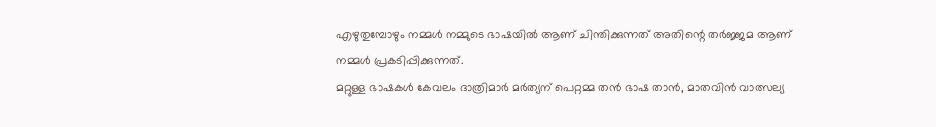എഴുതുമ്പോഴും നമ്മൾ നമ്മുടെ ഭാഷയിൽ ആണ് ചിന്തിക്കുന്നത് അതിന്റെ തർജ്ജമ ആണ് നമ്മൾ പ്രകടിപ്പിക്കുന്നത്.
മറ്റുള്ള ഭാഷകൾ കേവലം ദാത്രിമാർ മർത്യന് പെറ്റമ്മ തൻ ഭാഷ താൻ, മാതവിൻ വാത്സല്യ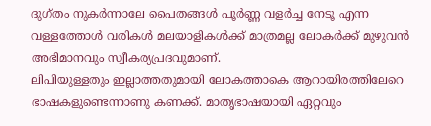ദുഗ്തം നുകർന്നാലേ പൈതങ്ങൾ പൂർണ്ണ വളർച്ച നേടൂ എന്ന വള്ളത്തോൾ വരികൾ മലയാളികൾക്ക് മാത്രമല്ല ലോകർക്ക് മുഴുവൻ അഭിമാനവും സ്വീകര്യപ്രദവുമാണ്.
ലിപിയുള്ളതും ഇല്ലാത്തതുമായി ലോകത്താകെ ആറായിരത്തിലേറെ ഭാഷകളുണ്ടെന്നാണു കണക്ക്. മാതൃഭാഷയായി ഏറ്റവും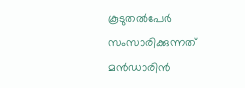കൂടുതൽപേർ സംസാരിക്കുന്നത് മൻഡാരിൻ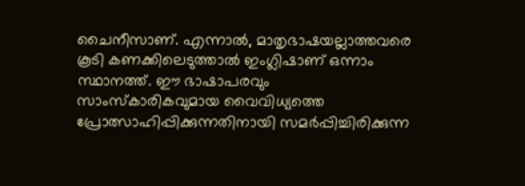ചൈനീസാണ്. എന്നാൽ, മാതൃഭാഷയല്ലാത്തവരെ കൂടി കണക്കിലെടുത്താൽ ഇംഗ്ലിഷാണ് ഒന്നാം സ്ഥാനത്ത്. ഈ ഭാഷാപരവും സാംസ്കാരികവുമായ വൈവിധ്യത്തെ പ്രോത്സാഹിപ്പിക്കുന്നതിനായി സമർപ്പിച്ചിരിക്കുന്ന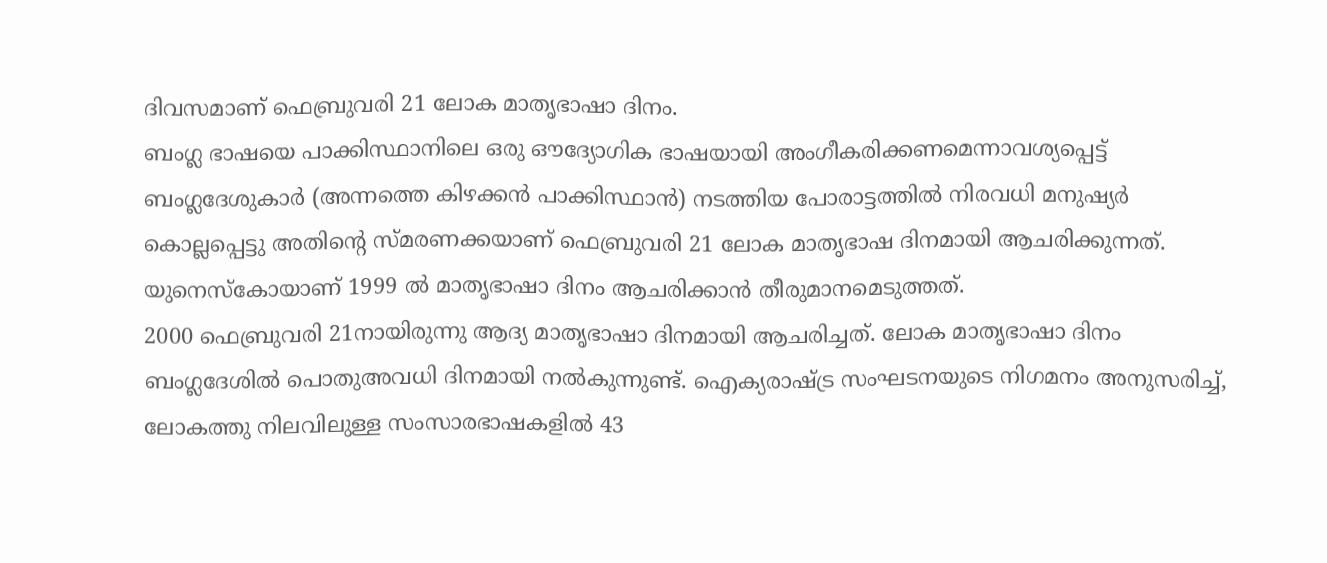ദിവസമാണ് ഫെബ്രുവരി 21 ലോക മാതൃഭാഷാ ദിനം.
ബംഗ്ല ഭാഷയെ പാക്കിസ്ഥാനിലെ ഒരു ഔദ്യോഗിക ഭാഷയായി അംഗീകരിക്കണമെന്നാവശ്യപ്പെട്ട് ബംഗ്ലദേശുകാർ (അന്നത്തെ കിഴക്കൻ പാക്കിസ്ഥാൻ) നടത്തിയ പോരാട്ടത്തിൽ നിരവധി മനുഷ്യർ കൊല്ലപ്പെട്ടു അതിന്റെ സ്മരണക്കയാണ് ഫെബ്രുവരി 21 ലോക മാതൃഭാഷ ദിനമായി ആചരിക്കുന്നത്.
യുനെസ്കോയാണ് 1999 ൽ മാതൃഭാഷാ ദിനം ആചരിക്കാൻ തീരുമാനമെടുത്തത്.
2000 ഫെബ്രുവരി 21നായിരുന്നു ആദ്യ മാതൃഭാഷാ ദിനമായി ആചരിച്ചത്. ലോക മാതൃഭാഷാ ദിനം ബംഗ്ലദേശിൽ പൊതുഅവധി ദിനമായി നൽകുന്നുണ്ട്. ഐക്യരാഷ്ട്ര സംഘടനയുടെ നിഗമനം അനുസരിച്ച്, ലോകത്തു നിലവിലുള്ള സംസാരഭാഷകളിൽ 43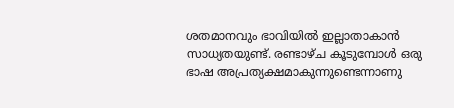ശതമാനവും ഭാവിയിൽ ഇല്ലാതാകാൻ സാധ്യതയുണ്ട്. രണ്ടാഴ്ച കൂടുമ്പോൾ ഒരു ഭാഷ അപ്രത്യക്ഷമാകുന്നുണ്ടെന്നാണു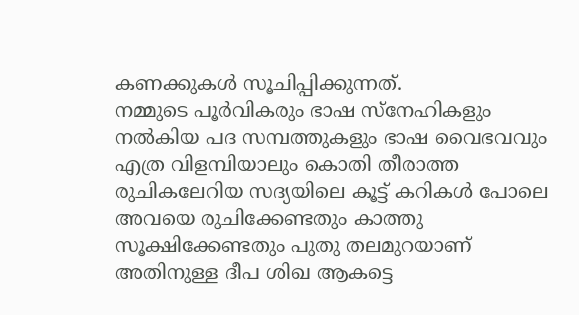കണക്കുകൾ സൂചിപ്പിക്കുന്നത്.
നമ്മുടെ പൂർവികരും ഭാഷ സ്നേഹികളും നൽകിയ പദ സമ്പത്തുകളും ഭാഷ വൈഭവവും എത്ര വിളമ്പിയാലും കൊതി തീരാത്ത രുചികലേറിയ സദ്യയിലെ കൂട്ട് കറികൾ പോലെ അവയെ രുചിക്കേണ്ടതും കാത്തു സൂക്ഷിക്കേണ്ടതും പുതു തലമുറയാണ് അതിനുള്ള ദീപ ശിഖ ആകട്ടെ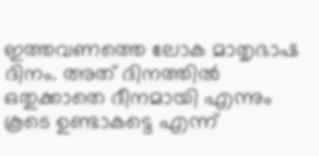ഇത്തവണത്തെ ലോക മാതൃഭാഷ ദിനം. അത് ദിനത്തിൽ ഒതുക്കാതെ ദീനമായി എന്നും കൂടെ ഉണ്ടാകട്ടെ എന്ന്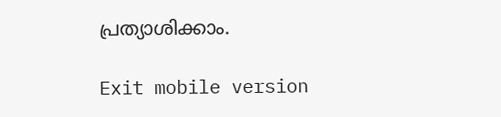പ്രത്യാശിക്കാം.

Exit mobile version